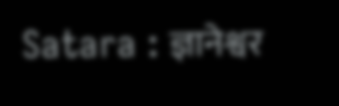Satara : ज्ञानेश्वर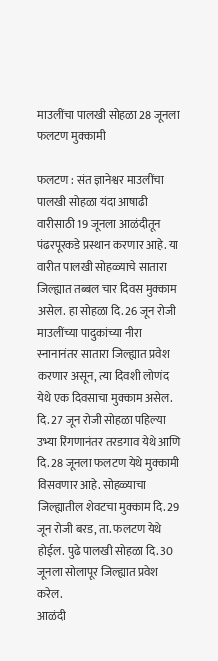माउलींचा पालखी सोहळा 28 जूनला फलटण मुक्कामी

फलटण : संत ज्ञानेश्वर माउलींचा पालखी सोहळा यंदा आषाढी वारीसाठी 19 जूनला आळंदीतून पंढरपूरकडे प्रस्थान करणार आहे. या वारीत पालखी सोहळ्याचे सातारा जिल्ह्यात तब्बल चार दिवस मुक्काम असेल. हा सोहळा दि. 26 जून रोजी माउलींच्या पादुकांच्या नीरा स्नानानंतर सातारा जिल्ह्यात प्रवेश करणार असून, त्या दिवशी लोणंद येथे एक दिवसाचा मुक्काम असेल. दि. 27 जून रोजी सोहळा पहिल्या उभ्या रिंगणानंतर तरडगाव येथे आणि दि. 28 जूनला फलटण येथे मुक्कामी विसवणार आहे. सोहळ्याचा जिल्ह्यातील शेवटचा मुक्काम दि. 29 जून रोजी बरड, ता. फलटण येथे होईल. पुढे पालखी सोहळा दि. 30 जूनला सोलापूर जिल्ह्यात प्रवेश करेल.
आळंदी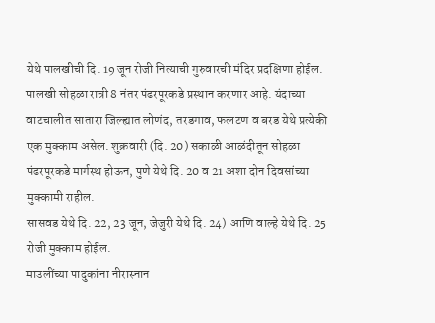येथे पालखीची दि. 19 जून रोजी नित्याची गुरुवारची मंदिर प्रदक्षिणा होईल. पालखी सोहळा रात्री 8 नंतर पंढरपूरकडे प्रस्थान करणार आहे. यंदाच्या वाटचालीत सातारा जिल्ह्यात लोणंद, तरडगाव, फलटण व बरड येथे प्रत्येकी एक मुक्काम असेल. शुक्रवारी (दि. 20) सकाळी आळंदीतून सोहळा पंढरपूरकडे मार्गस्थ होऊन, पुणे येथे दि. 20 व 21 अशा दोन दिवसांच्या मुक्कामी राहील.
सासवड येथे दि. 22, 23 जून, जेजुरी येथे दि. 24) आणि वाल्हे येथे दि. 25 रोजी मुक्काम होईल.
माउलींच्या पादुकांना नीरास्नान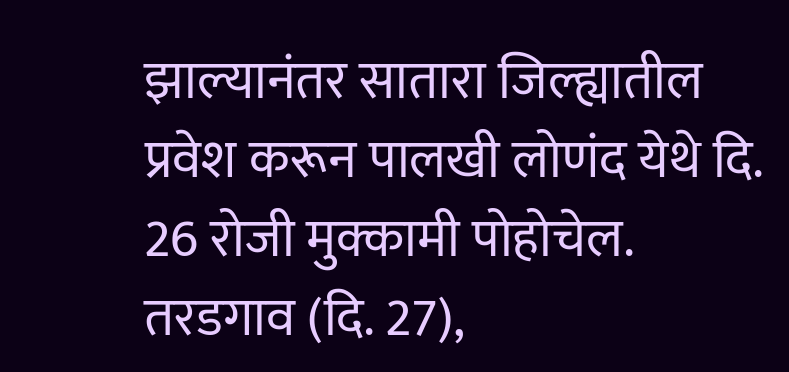झाल्यानंतर सातारा जिल्ह्यातील प्रवेश करून पालखी लोणंद येथे दि. 26 रोजी मुक्कामी पोहोचेल. तरडगाव (दि. 27),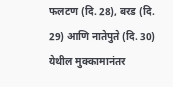फलटण (दि. 28), बरड (दि. 29) आणि नातेपुते (दि. 30) येथील मुक्कामानंतर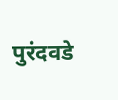पुरंदवडे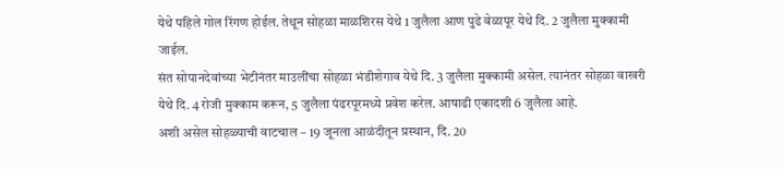येथे पहिले गोल रिंगण होईल. तेथून सोहळा माळशिरस येथे 1 जुलैला आण पुढे वेळापूर येथे दि. 2 जुलैला मुक्कामी जाईल.
संत सोपानदेवांच्या भेटीनंतर माउलींचा सोहळा भंडीशेगाव येथे दि. 3 जुलैला मुक्कामी असेल. त्यानंतर सोहळा वाखरी येथे दि. 4 रोजी मुक्काम करून, 5 जुलैला पंढरपूरमध्ये प्रवेश करेल. आषाढी एकादशी 6 जुलैला आहे.
अशी असेल सोहळ्याची वाटचाल – 19 जूनला आळंदीतून प्रस्थान, दि. 20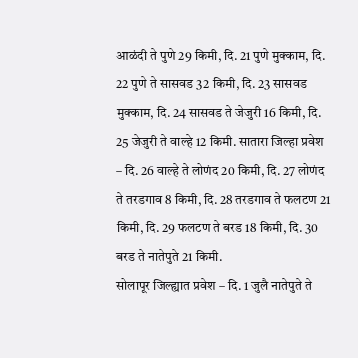आळंदी ते पुणे 29 किमी, दि. 21 पुणे मुक्काम, दि. 22 पुणे ते सासवड 32 किमी, दि. 23 सासवड मुक्काम, दि. 24 सासवड ते जेजुरी 16 किमी, दि. 25 जेजुरी ते वाल्हे 12 किमी. सातारा जिल्हा प्रवेश – दि. 26 वाल्हे ते लोणंद 20 किमी, दि. 27 लोणंद ते तरडगाव 8 किमी, दि. 28 तरडगाव ते फलटण 21 किमी, दि. 29 फलटण ते बरड 18 किमी, दि. 30 बरड ते नातेपुते 21 किमी.
सोलापूर जिल्ह्यात प्रवेश – दि. 1 जुलै नातेपुते ते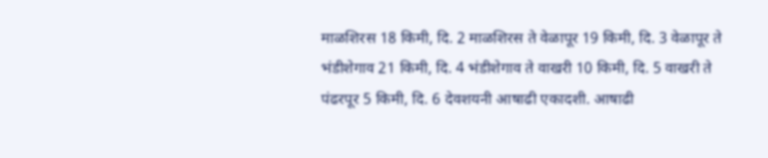माळशिरस 18 किमी, दि. 2 माळशिरस ते वेळापूर 19 किमी, दि. 3 वेळापूर ते भंडीशेगाव 21 किमी, दि. 4 भंडीशेगाव ते वाखरी 10 किमी, दि. 5 वाखरी ते पंढरपूर 5 किमी, दि. 6 देवशयनी आषाढी एकादशी. आषाढी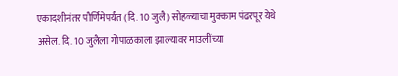एकादशीनंतर पौर्णिमेपर्यंत (दि. 10 जुलै) सोहळ्याचा मुक्काम पंढरपूर येथे असेल. दि. 10 जुलैला गोपाळकाला झाल्यावर माउलींच्या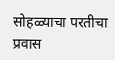सोहळ्याचा परतीचा प्रवास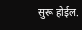सुरू होईल.